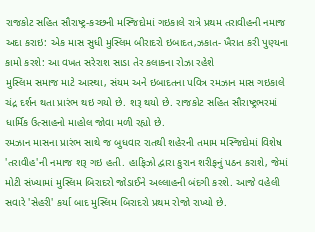રાજકોટ સહિત સૌરાષ્ટ્ર-કચ્છની મસ્જિદોમાં ગઇકાલે રાત્રે પ્રથમ તરાવીહની નમાજ અદા કરાઇ: એક માસ સુધી મુસ્લિમ બીરાદરો ઇબાદત,ઝકાત- ખૈરાત કરી પુણ્યના કામો કરશે: આ વખત સરેરાશ સાડા તેર કલાકના રોઝા રહેશે
મુસ્લિમ સમાજ માટે આસ્થા, સંયમ અને ઇબાદતના પવિત્ર રમઝાન માસ ગઇકાલે ચંદ્ર દર્શન થતા પ્રારંભ થઇ ગયો છે. શરૂ થયો છે. રાજકોટ સહિત સૌરાષ્ટ્રભરમાં ધાર્મિક ઉત્સાહનો માહોલ જોવા મળી રહ્યો છે.
રમઝાન માસના પ્રારંભ સાથે જ બુધવાર રાતથી શહેરની તમામ મસ્જિદોમાં વિશેષ 'તરાવીહ'ની નમાજ શરૂ ગઇ હતી. હાફિઝો દ્વારા કુરાન શરીફનું પઠન કરાશે, જેમાં મોટી સંખ્યામાં મુસ્લિમ બિરાદરો જોડાઈને અલ્લાહની બંદગી કરશે. આજે વહેલી સવારે 'સેહરી' કર્યા બાદ મુસ્લિમ બિરાદરો પ્રથમ રોજો રાખ્યો છે.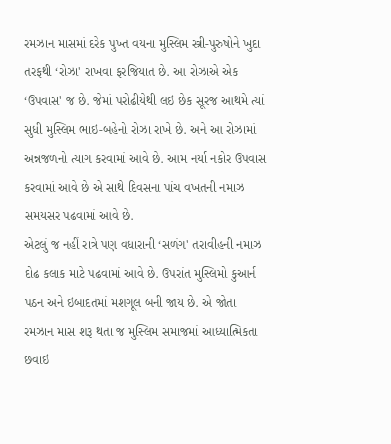રમઝાન માસમાં દરેક પુખ્ત વયના મુસ્લિમ સ્ત્રી-પુરુષોને ખુદા તરફથી ‘રોઝા' રાખવા ફરજિયાત છે. આ રોઝાએ એક ‘ઉપવાસ' જ છે. જેમાં પરોઢીયેથી લઇ છેક સૂરજ આથમે ત્યાં સુધી મુસ્લિમ ભાઇ-બહેનો રોઝા રાખે છે. અને આ રોઝામાં અન્નજળનો ત્યાગ કરવામાં આવે છે. આમ નર્યા નકોર ઉપવાસ કરવામાં આવે છે એ સાથે દિવસના પાંચ વખતની નમાઝ સમયસર પઢવામાં આવે છે.
એટલું જ નહીં રાત્રે પણ વધારાની ‘સળંગ' તરાવીહની નમાઝ દોઢ કલાક માટે પઢવામાં આવે છે. ઉપરાંત મુસ્લિમો કુઆર્ન પઠન અને ઇબાદતમાં મશગૂલ બની જાય છે. એ જોતા રમઝાન માસ શરૂ થતા જ મુસ્લિમ સમાજમાં આધ્યાત્મિકતા છવાઇ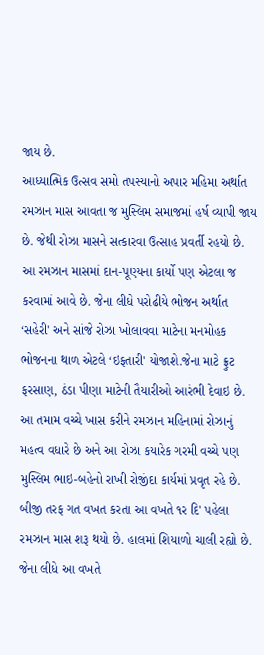જાય છે.
આધ્યાત્મિક ઉત્સવ સમો તપસ્યાનો અપાર મહિમા અર્થાત રમઝાન માસ આવતા જ મુસ્લિમ સમાજમાં હર્ષ વ્યાપી જાય છે. જેથી રોઝા માસને સત્કારવા ઉત્સાહ પ્રવર્તી રહયો છે.
આ રમઝાન માસમાં દાન-પૂણ્યના કાર્યો પણ એટલા જ કરવામાં આવે છે. જેના લીધે પરોઢીયે ભોજન અર્થાત ‘સહેરી' અને સાંજે રોઝા ખોલાવવા માટેના મનમોહક ભોજનના થાળ એટલે ‘ઇફતારી' યોજાશે.જેના માટે ફ્રુટ ફરસાણ, ઠંડા પીણા માટેની તૈયારીઓ આરંભી દેવાઇ છે.
આ તમામ વચ્ચે ખાસ કરીને રમઝાન મહિનામાં રોઝાનું મહત્વ વધારે છે અને આ રોઝા કયારેક ગરમી વચ્ચે પણ મુસ્લિમ ભાઇ-બહેનો રાખી રોજીંદા કાર્યમાં પ્રવૃત રહે છે. બીજી તરફ ગત વખત કરતા આ વખતે ૧ર દિ' પહેલા રમઝાન માસ શરૂ થયો છે. હાલમાં શિયાળો ચાલી રહ્યો છે. જેના લીધે આ વખતે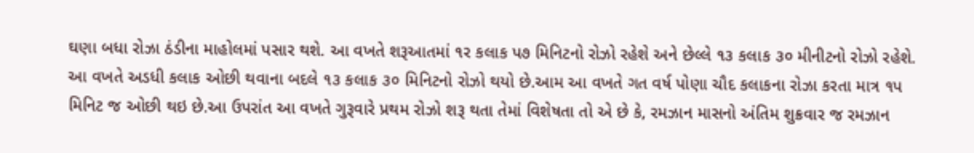ઘણા બધા રોઝા ઠંડીના માહોલમાં પસાર થશે. આ વખતે શરૂઆતમાં ૧ર કલાક પ૭ મિનિટનો રોઝો રહેશે અને છેલ્લે ૧૩ કલાક ૩૦ મીનીટનો રોઝો રહેશે.
આ વખતે અડધી કલાક ઓછી થવાના બદલે ૧૩ કલાક ૩૦ મિનિટનો રોઝો થયો છે.આમ આ વખતે ગત વર્ષ પોણા ચૌદ કલાકના રોઝા કરતા માત્ર ૧પ મિનિટ જ ઓછી થઇ છે.આ ઉપરાંત આ વખતે ગુરૂવારે પ્રથમ રોઝો શરૂ થતા તેમાં વિશેષતા તો એ છે કે, રમઝાન માસનો અંતિમ શુક્રવાર જ રમઝાન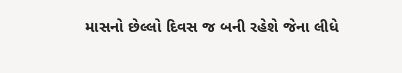માસનો છેલ્લો દિવસ જ બની રહેશે જેના લીધે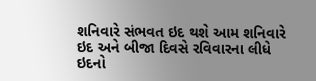શનિવારે સંભવત ઇદ થશે આમ શનિવારે ઇદ અને બીજા દિવસે રવિવારના લીધે ઇદનો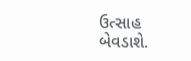ઉત્સાહ બેવડાશે.